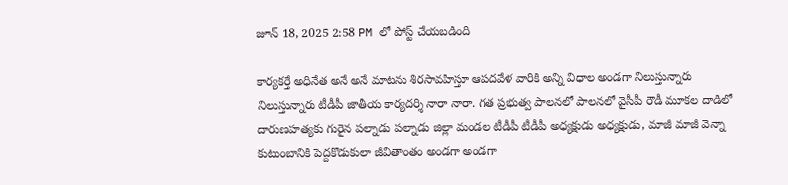జూన్ 18, 2025 2:58 PM లో పోస్ట్ చేయబడింది

కార్యకర్తే అధినేత అనే అనే మాటను శిరసావహిస్తూ ఆపదవేళ వారికి అన్ని విధాల అండగా నిలుస్తున్నారు నిలుస్తున్నారు టీడీపీ జాతీయ కార్యదర్శి నారా నారా. గత ప్రభుత్వ పాలనలో పాలనలో వైసీపీ రౌడీ మూకల దాడిలో దారుణహత్యకు గురైన పల్నాడు పల్నాడు జిల్లా మండల టీడీపీ టీడీపీ అధ్యక్షుడు అధ్యక్షుడు, మాజీ మాజీ వెన్నా కుటుంబానికి పెద్దకొడుకులా జీవితాంతం అండగా అండగా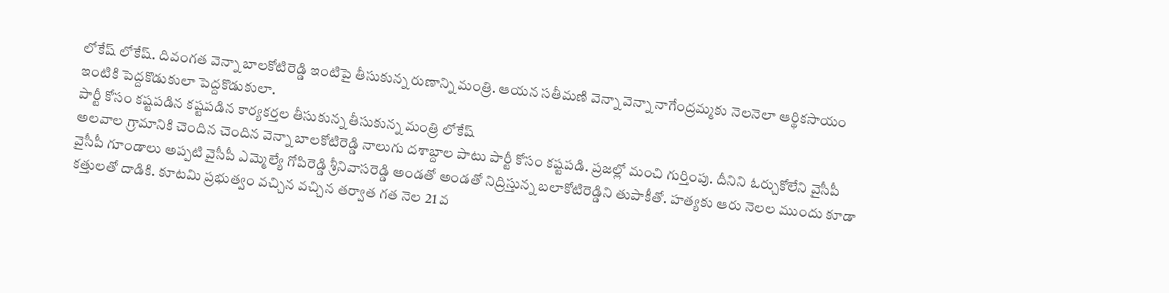లోకేష్ లోకేష్. దివంగత వెన్నా బాలకోటిరెడ్డి ఇంటిపై తీసుకున్న రుణాన్ని మంత్రి. ఆయన సతీమణి వెన్నా వెన్నా నాగేంద్రమ్మకు నెలనెలా ఆర్థికసాయం ఇంటికి పెద్దకొడుకులా పెద్దకొడుకులా.
పార్టీ కోసం కష్టపడిన కష్టపడిన కార్యకర్తల తీసుకున్న తీసుకున్న మంత్రి లోకేష్
అలవాల గ్రామానికి చెందిన చెందిన వెన్నా బాలకోటిరెడ్డి నాలుగు దశాబ్దాల పాటు పార్టీ కోసం కష్టపడి. ప్రజల్లో మంచి గుర్తింపు. దీనిని ఓర్చుకోలేని వైసీపీ వైసీపీ గూండాలు అప్పటి వైసీపీ ఎమ్మెల్యే గోపిరెడ్డి శ్రీనివాసరెడ్డి అండతో అండతో నిద్రిస్తున్న బలాకోటిరెడ్డిని తుపాకీతో. హత్యకు ఆరు నెలల ముందు కూడా కత్తులతో దాడికి. కూటమి ప్రభుత్వం వచ్చిన వచ్చిన తర్వాత గత నెల 21 వ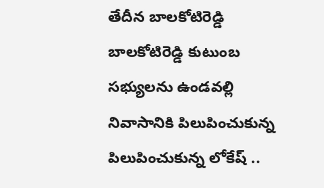తేదీన బాలకోటిరెడ్డి బాలకోటిరెడ్డి కుటుంబ సభ్యులను ఉండవల్లి నివాసానికి పిలుపించుకున్న పిలుపించుకున్న లోకేష్ ..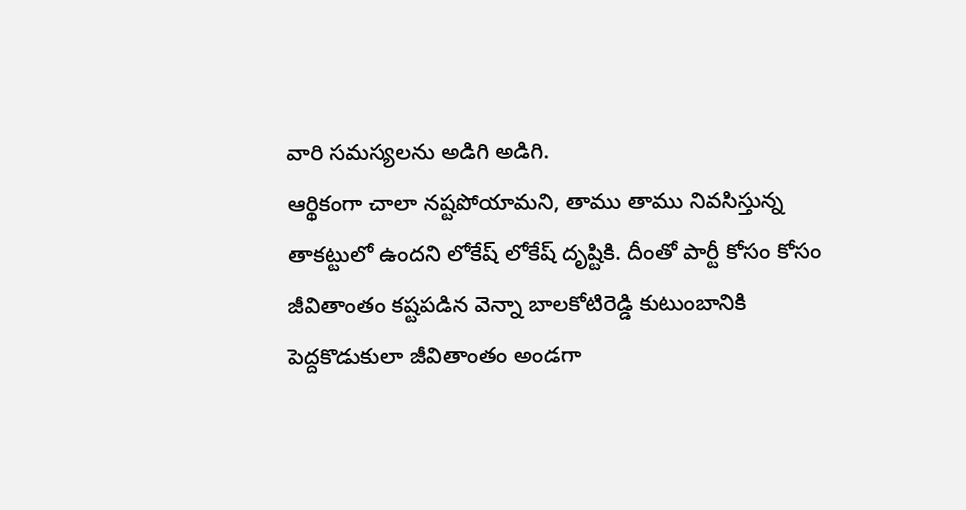వారి సమస్యలను అడిగి అడిగి.
ఆర్థికంగా చాలా నష్టపోయామని, తాము తాము నివసిస్తున్న తాకట్టులో ఉందని లోకేష్ లోకేష్ దృష్టికి. దీంతో పార్టీ కోసం కోసం జీవితాంతం కష్టపడిన వెన్నా బాలకోటిరెడ్డి కుటుంబానికి పెద్దకొడుకులా జీవితాంతం అండగా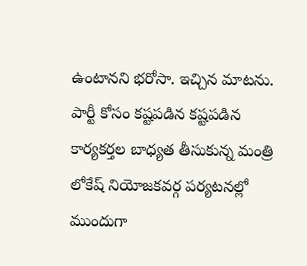ఉంటానని భరోసా. ఇచ్చిన మాటను. పార్టీ కోసం కష్టపడిన కష్టపడిన కార్యకర్తల బాధ్యత తీసుకున్న మంత్రి లోకేష్ నియోజకవర్గ పర్యటనల్లో ముందుగా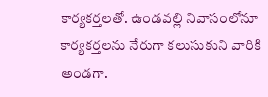కార్యకర్తలతో. ఉండవల్లి నివాసంలోనూ కార్యకర్తలను నేరుగా కలుసుకుని వారికి అండగా.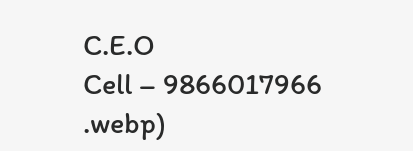C.E.O
Cell – 9866017966
.webp)